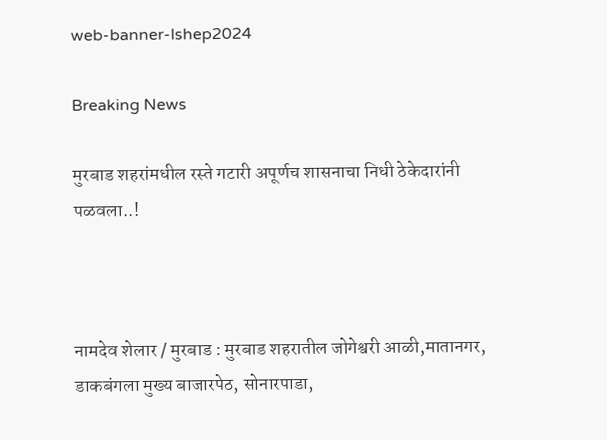web-banner-lshep2024

Breaking News

मुरबाड शहरांमधील रस्ते गटारी अपूर्णच शासनाचा निधी ठेकेदारांनी पळवला..!



नामदेव शेलार / मुरबाड : मुरबाड शहरातील जोगेश्वरी आळी,मातानगर, डाकबंगला मुख्य बाजारपेठ, सोनारपाडा,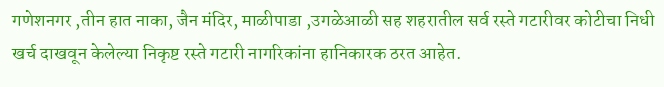गणेशनगर ,तीन हात नाका, जैन मंदिर, माळीपाडा ,उगळेआळी सह शहरातील सर्व रस्ते गटारीवर कोटीचा निधी खर्च दाखवून केलेल्या निकृष्ट रस्ते गटारी नागरिकांना हानिकारक ठरत आहेत.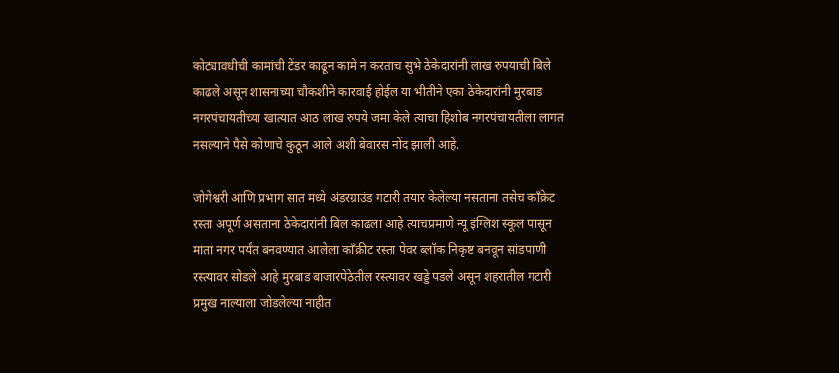कोट्यावधीची कामांची टेंडर काढून कामे न करताच सुभे ठेकेदारांनी लाख रुपयाची बिले काढले असून शासनाच्या चौकशीने कारवाई होईल या भीतीने एका ठेकेदारांनी मुरबाड नगरपंचायतीच्या खात्यात आठ लाख रुपये जमा केले त्याचा हिशोब नगरपंचायतीला लागत नसल्याने पैसे कोणाचे कुठून आले अशी बेवारस नोंद झाली आहे.

जोगेश्वरी आणि प्रभाग सात मध्ये अंडरग्राउंड गटारी तयार केलेल्या नसताना तसेच काँक्रेट रस्ता अपूर्ण असताना ठेकेदारांनी बिल काढला आहे त्याचप्रमाणे न्यू इंग्लिश स्कूल पासून माता नगर पर्यंत बनवण्यात आलेला काँक्रीट रस्ता पेवर ब्लॉक निकृष्ट बनवून सांडपाणी रस्त्यावर सोडले आहे मुरबाड बाजारपेठेतील रस्त्यावर खड्डे पडले असून शहरातील गटारी प्रमुख नाल्याला जोडलेल्या नाहीत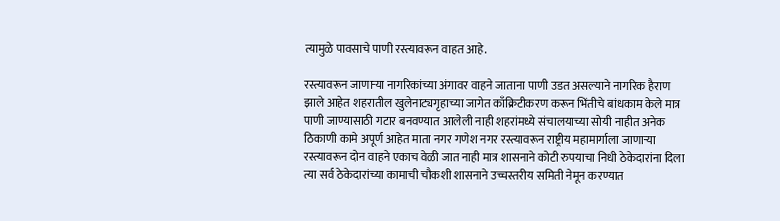त्यामुळे पावसाचे पाणी रस्त्यावरून वाहत आहे.

रस्त्यावरून जाणाऱ्या नागरिकांच्या अंगावर वाहने जाताना पाणी उडत असल्याने नागरिक हैराण झाले आहेत शहरातील खुलेनाट्यगृहाच्या जागेत काँक्रिटीकरण करून भिंतीचे बांधकाम केले मात्र पाणी जाण्यासाठी गटार बनवण्यात आलेली नाही शहरांमध्ये संचालयाच्या सोयी नाहीत अनेक ठिकाणी कामे अपूर्ण आहेत माता नगर गणेश नगर रस्त्यावरून राष्ट्रीय महामार्गाला जाणाऱ्या रस्त्यावरून दोन वाहने एकाच वेळी जात नाही मात्र शासनाने कोटी रुपयाचा निधी ठेकेदारांना दिला त्या सर्व ठेकेदारांच्या कामाची चौकशी शासनाने उच्चस्तरीय समिती नेमून करण्यात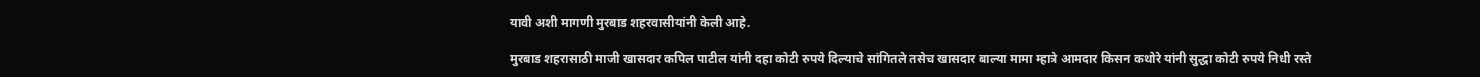यावी अशी मागणी मुरबाड शहरवासीयांनी केली आहे.

मुरबाड शहरासाठी माजी खासदार कपिल पाटील यांनी दहा कोटी रुपये दिल्याचे सांगितले तसेच खासदार बाल्या मामा म्हात्रे आमदार किसन कथोरे यांनी सुद्धा कोटी रुपये निधी रस्ते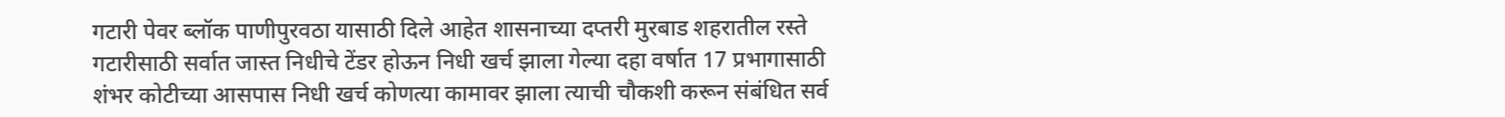गटारी पेवर ब्लॉक पाणीपुरवठा यासाठी दिले आहेत शासनाच्या दप्तरी मुरबाड शहरातील रस्ते गटारीसाठी सर्वात जास्त निधीचे टेंडर होऊन निधी खर्च झाला गेल्या दहा वर्षात 17 प्रभागासाठी शंभर कोटीच्या आसपास निधी खर्च कोणत्या कामावर झाला त्याची चौकशी करून संबंधित सर्व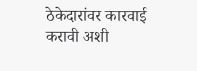ठेकेदारांवर कारवाई करावी अशी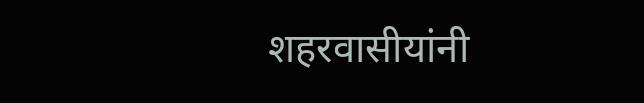शहरवासीयांनी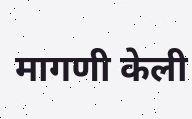मागणी केली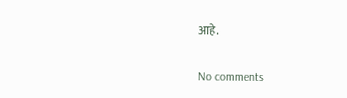आहे.

No comments